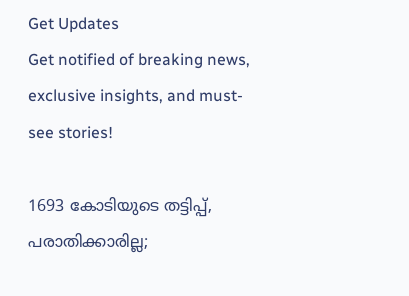Get Updates
Get notified of breaking news, exclusive insights, and must-see stories!

1693 കോടിയുടെ തട്ടിപ്പ്, പരാതിക്കാരില്ല;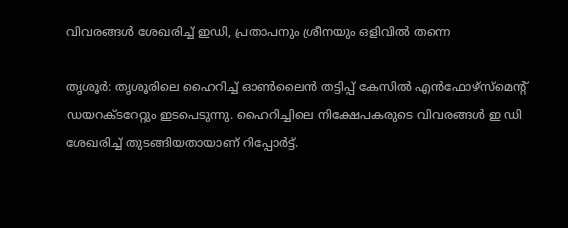വിവരങ്ങള്‍ ശേഖരിച്ച് ഇഡി, പ്രതാപനും ശ്രീനയും ഒളിവില്‍ തന്നെ

തൃശൂര്‍: തൃശൂരിലെ ഹൈറിച്ച് ഓണ്‍ലൈന്‍ തട്ടിപ്പ് കേസില്‍ എന്‍ഫോഴ്‌സ്‌മെന്റ് ഡയറക്ടറേറ്റും ഇടപെടുന്നു. ഹൈറിച്ചിലെ നിക്ഷേപകരുടെ വിവരങ്ങള്‍ ഇ ഡി ശേഖരിച്ച് തുടങ്ങിയതായാണ് റിപ്പോര്‍ട്ട്.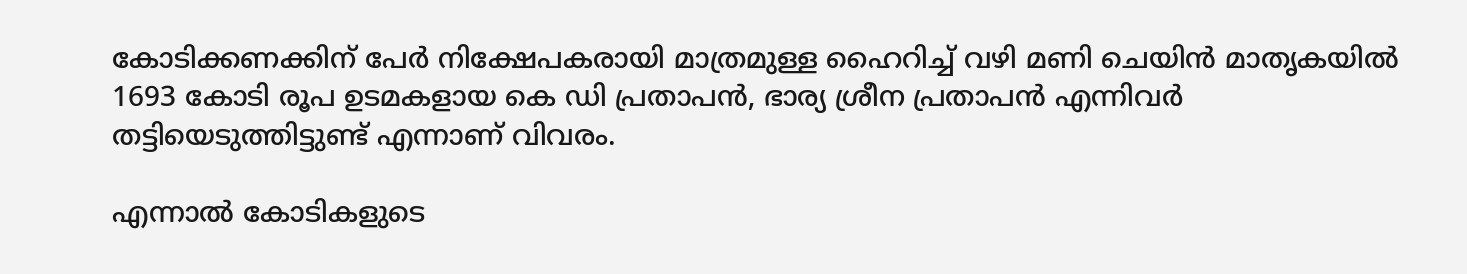കോടിക്കണക്കിന് പേര്‍ നിക്ഷേപകരായി മാത്രമുള്ള ഹൈറിച്ച് വഴി മണി ചെയിന്‍ മാതൃകയില്‍ 1693 കോടി രൂപ ഉടമകളായ കെ ഡി പ്രതാപന്‍, ഭാര്യ ശ്രീന പ്രതാപന്‍ എന്നിവര്‍ തട്ടിയെടുത്തിട്ടുണ്ട് എന്നാണ് വിവരം.

എന്നാല്‍ കോടികളുടെ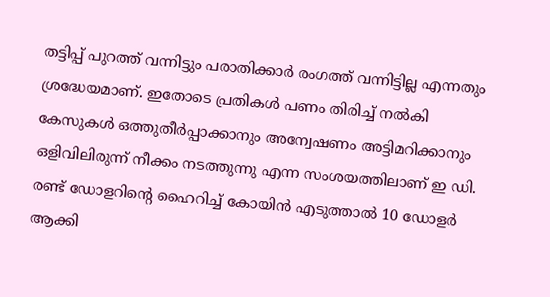തട്ടിപ്പ് പുറത്ത് വന്നിട്ടും പരാതിക്കാര്‍ രംഗത്ത് വന്നിട്ടില്ല എന്നതും ശ്രദ്ധേയമാണ്. ഇതോടെ പ്രതികള്‍ പണം തിരിച്ച് നല്‍കി കേസുകള്‍ ഒത്തുതീര്‍പ്പാക്കാനും അന്വേഷണം അട്ടിമറിക്കാനും ഒളിവിലിരുന്ന് നീക്കം നടത്തുന്നു എന്ന സംശയത്തിലാണ് ഇ ഡി. രണ്ട് ഡോളറിന്റെ ഹൈറിച്ച് കോയിന്‍ എടുത്താല്‍ 10 ഡോളര്‍ ആക്കി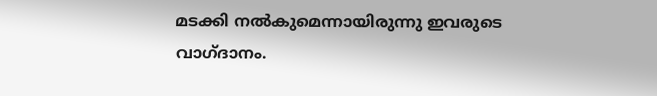മടക്കി നല്‍കുമെന്നായിരുന്നു ഇവരുടെ വാഗ്ദാനം.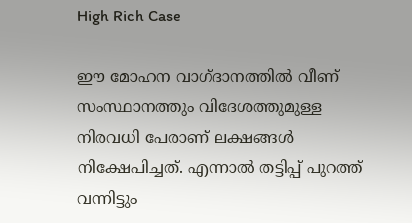High Rich Case

ഈ മോഹന വാഗ്ദാനത്തില്‍ വീണ് സംസ്ഥാനത്തും വിദേശത്തുമുള്ള നിരവധി പേരാണ് ലക്ഷങ്ങള്‍ നിക്ഷേപിച്ചത്. എന്നാല്‍ തട്ടിപ്പ് പുറത്ത് വന്നിട്ടും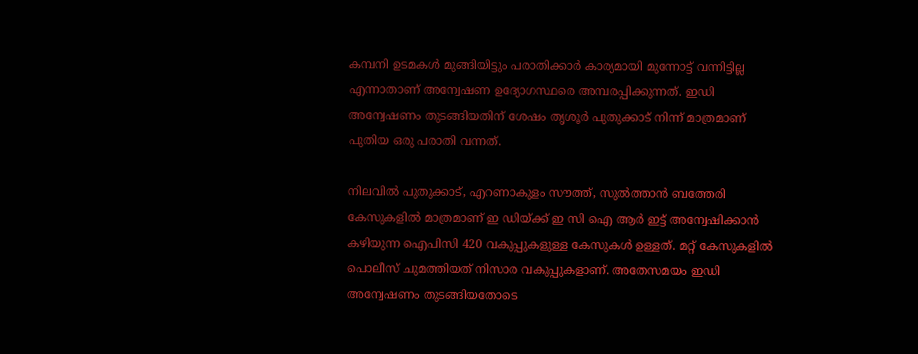കമ്പനി ഉടമകള്‍ മുങ്ങിയിട്ടും പരാതിക്കാര്‍ കാര്യമായി മുന്നോട്ട് വന്നിട്ടില്ല എന്നാതാണ് അന്വേഷണ ഉദ്യോഗസ്ഥരെ അമ്പരപ്പിക്കുന്നത്. ഇഡി അന്വേഷണം തുടങ്ങിയതിന് ശേഷം തൃശൂര്‍ പുതുക്കാട് നിന്ന് മാത്രമാണ് പുതിയ ഒരു പരാതി വന്നത്.

നിലവില്‍ പുതുക്കാട്, എറണാകുളം സൗത്ത്, സുല്‍ത്താന്‍ ബത്തേരി കേസുകളില്‍ മാത്രമാണ് ഇ ഡിയ്ക്ക് ഇ സി ഐ ആര്‍ ഇട്ട് അന്വേഷിക്കാന്‍ കഴിയുന്ന ഐപിസി 420 വകുപ്പുകളുള്ള കേസുകള്‍ ഉള്ളത്. മറ്റ് കേസുകളില്‍ പൊലീസ് ചുമത്തിയത് നിസാര വകുപ്പുകളാണ്. അതേസമയം ഇഡി അന്വേഷണം തുടങ്ങിയതോടെ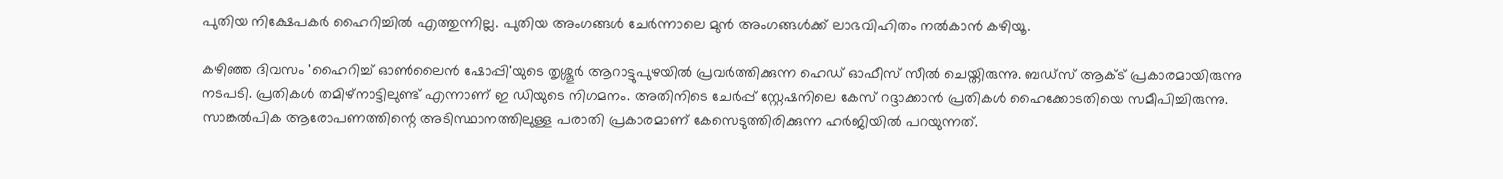പുതിയ നിക്ഷേപകര്‍ ഹൈറിച്ചില്‍ എത്തുന്നില്ല. പുതിയ അംഗങ്ങള്‍ ചേര്‍ന്നാലെ മുന്‍ അംഗങ്ങള്‍ക്ക് ലാഭവിഹിതം നല്‍കാന്‍ കഴിയൂ.

കഴിഞ്ഞ ദിവസം 'ഹൈറിച്ച് ഓണ്‍ലൈന്‍ ഷോപ്പി'യുടെ തൃശ്ശൂര്‍ ആറാട്ടുപുഴയില്‍ പ്രവര്‍ത്തിക്കുന്ന ഹെഡ് ഓഫീസ് സീല്‍ ചെയ്തിരുന്നു. ബഡ്സ് ആക്ട് പ്രകാരമായിരുന്നു നടപടി. പ്രതികള്‍ തമിഴ്‌നാട്ടിലുണ്ട് എന്നാണ് ഇ ഡിയുടെ നിഗമനം. അതിനിടെ ചേര്‍പ്പ് സ്റ്റേഷനിലെ കേസ് റദ്ദാക്കാന്‍ പ്രതികള്‍ ഹൈക്കോടതിയെ സമീപിച്ചിരുന്നു. സാങ്കല്‍പിക ആരോപണത്തിന്റെ അടിസ്ഥാനത്തിലുള്ള പരാതി പ്രകാരമാണ് കേസെടുത്തിരിക്കുന്ന ഹര്‍ജിയില്‍ പറയുന്നത്.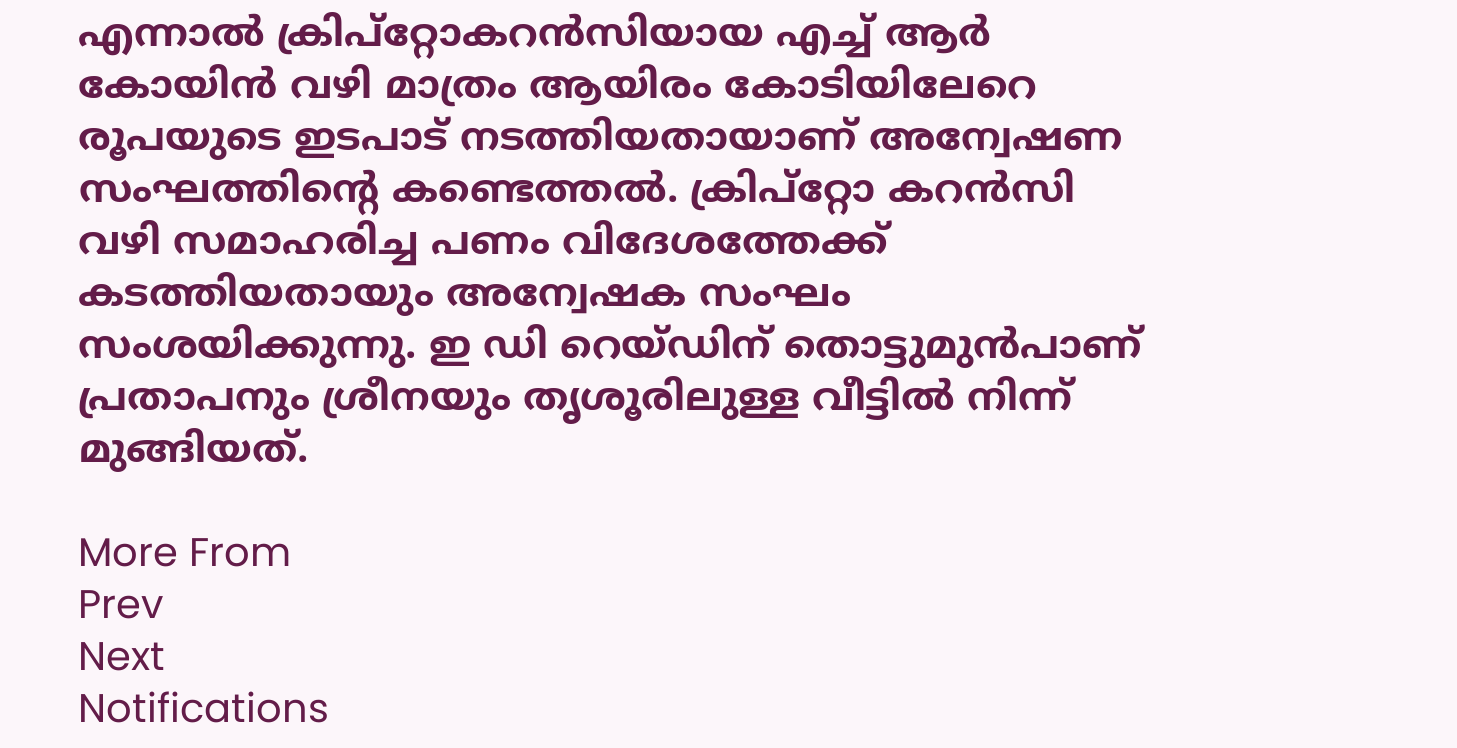എന്നാല്‍ ക്രിപ്റ്റോകറന്‍സിയായ എച്ച് ആര്‍ കോയിന്‍ വഴി മാത്രം ആയിരം കോടിയിലേറെ രൂപയുടെ ഇടപാട് നടത്തിയതായാണ് അന്വേഷണ സംഘത്തിന്റെ കണ്ടെത്തല്‍. ക്രിപ്റ്റോ കറന്‍സി വഴി സമാഹരിച്ച പണം വിദേശത്തേക്ക് കടത്തിയതായും അന്വേഷക സംഘം സംശയിക്കുന്നു. ഇ ഡി റെയ്ഡിന് തൊട്ടുമുന്‍പാണ് പ്രതാപനും ശ്രീനയും തൃശൂരിലുള്ള വീട്ടില്‍ നിന്ന് മുങ്ങിയത്.

More From
Prev
Next
Notifications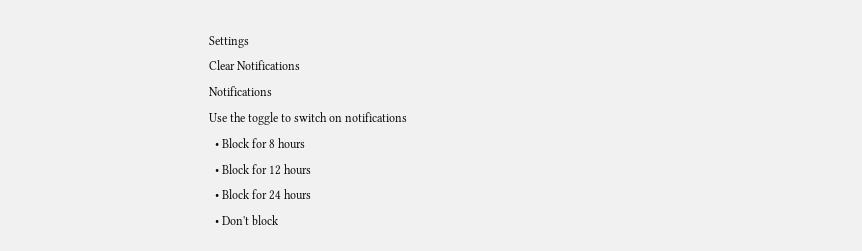Settings
Clear Notifications
Notifications
Use the toggle to switch on notifications
  • Block for 8 hours
  • Block for 12 hours
  • Block for 24 hours
  • Don't block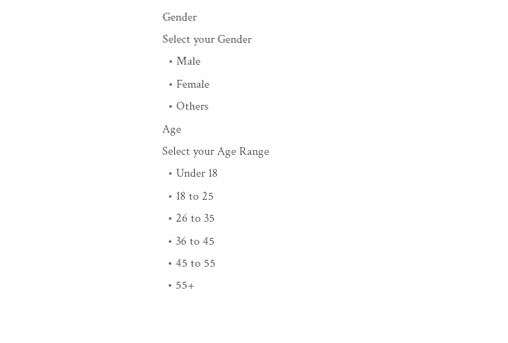Gender
Select your Gender
  • Male
  • Female
  • Others
Age
Select your Age Range
  • Under 18
  • 18 to 25
  • 26 to 35
  • 36 to 45
  • 45 to 55
  • 55+